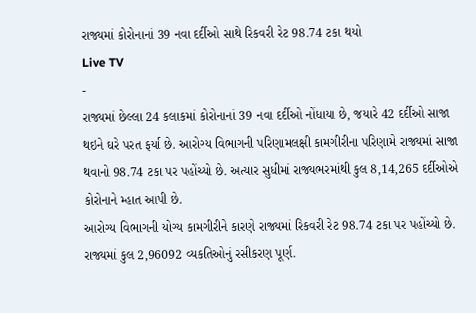રાજ્યમાં કોરોનાનાં 39 નવા દર્દીઓ સાથે રિકવરી રેટ 98.74 ટકા થયો
Live TV
-
રાજ્યમાં છેલ્લા 24 કલાકમાં કોરોનાનાં 39 નવા દર્દીઓ નોંધાયા છે, જયારે 42 દર્દીઓ સાજા થઇને ઘરે પરત ફર્યા છે. આરોગ્ય વિભાગની પરિણામલક્ષી કામગીરીના પરિણામે રાજ્યમાં સાજા થવાનો 98.74 ટકા પર પહોંચ્યો છે. અત્યાર સુધીમાં રાજ્યભરમાંથી કુલ 8,14,265 દર્દીઓએ કોરોનાને મ્હાત આપી છે.
આરોગ્ય વિભાગની યોગ્ય કામગીરીને કારણે રાજ્યમાં રિકવરી રેટ 98.74 ટકા પર પહોંચ્યો છે. રાજ્યમાં કુલ 2,96092 વ્યકતિઓનું રસીકરણ પૂર્ણ.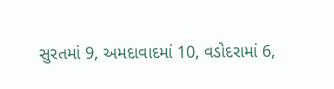સુરતમાં 9, અમદાવાદમાં 10, વડોદરામાં 6,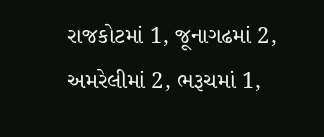રાજકોટમાં 1, જૂનાગઢમાં 2, અમરેલીમાં 2, ભરૂચમાં 1,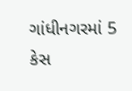ગાંધીનગરમાં 5 કેસ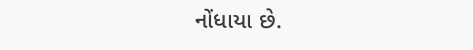નોંધાયા છે.